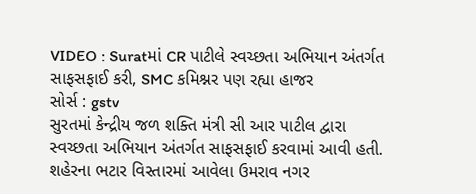VIDEO : Suratમાં CR પાટીલે સ્વચ્છતા અભિયાન અંતર્ગત સાફસફાઈ કરી, SMC કમિશ્નર પણ રહ્યા હાજર
સોર્સ : gstv
સુરતમાં કેન્દ્રીય જળ શક્તિ મંત્રી સી આર પાટીલ દ્વારા સ્વચ્છતા અભિયાન અંતર્ગત સાફસફાઈ કરવામાં આવી હતી. શહેરના ભટાર વિસ્તારમાં આવેલા ઉમરાવ નગર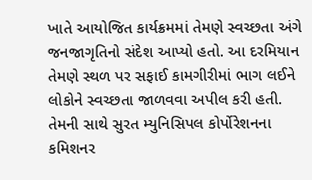ખાતે આયોજિત કાર્યક્રમમાં તેમણે સ્વચ્છતા અંગે જનજાગૃતિનો સંદેશ આપ્યો હતો. આ દરમિયાન તેમણે સ્થળ પર સફાઈ કામગીરીમાં ભાગ લઈને લોકોને સ્વચ્છતા જાળવવા અપીલ કરી હતી. તેમની સાથે સુરત મ્યુનિસિપલ કોર્પોરેશનના કમિશનર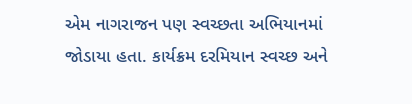એમ નાગરાજન પણ સ્વચ્છતા અભિયાનમાં જોડાયા હતા. કાર્યક્રમ દરમિયાન સ્વચ્છ અને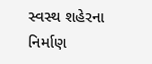સ્વસ્થ શહેરના નિર્માણ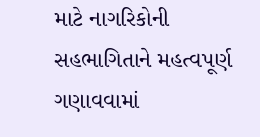માટે નાગરિકોની સહભાગિતાને મહત્વપૂર્ણ ગણાવવામાં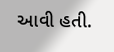આવી હતી.